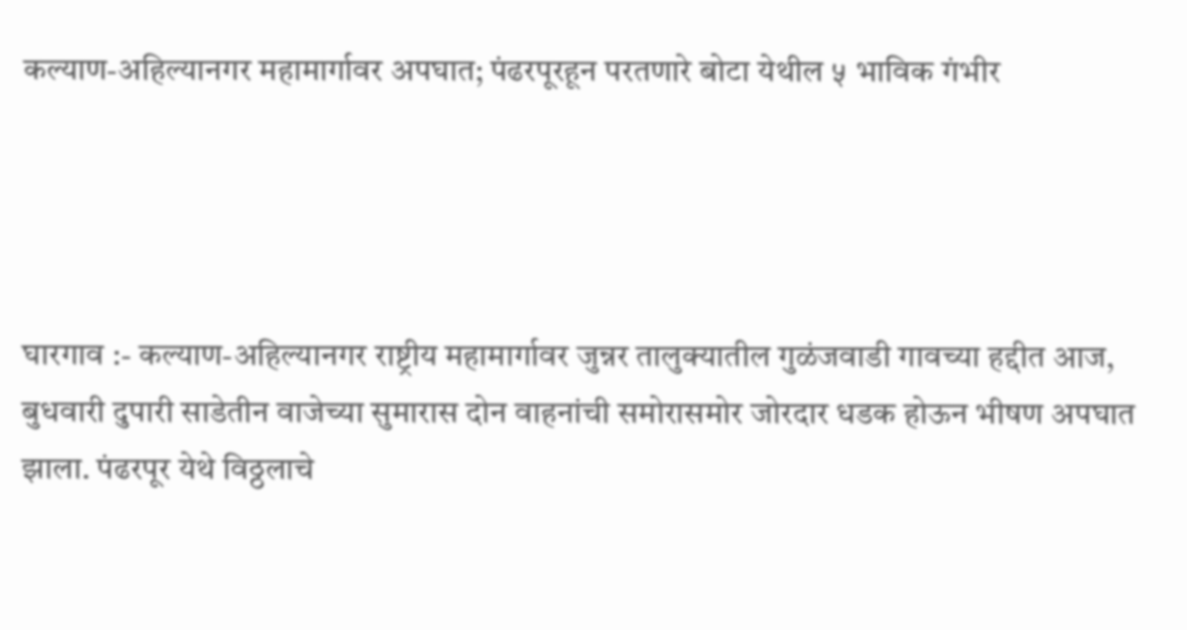कल्याण-अहिल्यानगर महामार्गावर अपघात; पंढरपूरहून परतणारे बोटा येथील ५ भाविक गंभीर




घारगाव :- कल्याण-अहिल्यानगर राष्ट्रीय महामार्गावर जुन्नर तालुक्यातील गुळंजवाडी गावच्या हद्दीत आज, बुधवारी दुपारी साडेतीन वाजेच्या सुमारास दोन वाहनांची समोरासमोर जोरदार धडक होऊन भीषण अपघात झाला. पंढरपूर येथे विठ्ठलाचे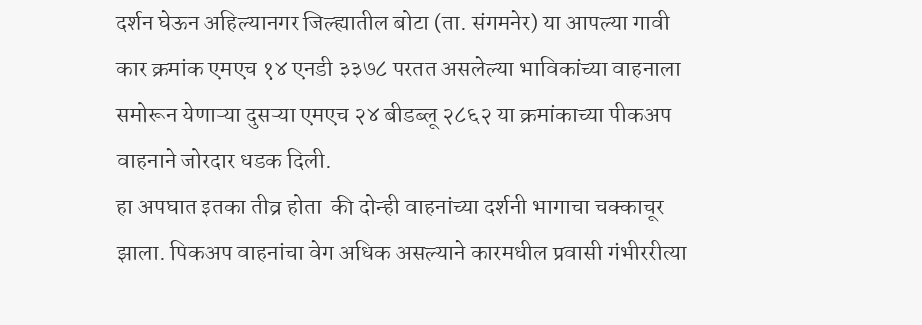दर्शन घेऊन अहिल्यानगर जिल्ह्यातील बोटा (ता. संगमनेर) या आपल्या गावी कार क्रमांक एमएच १४ एनडी ३३७८ परतत असलेल्या भाविकांच्या वाहनाला समोरून येणाऱ्या दुसऱ्या एमएच २४ बीडब्लू २८६२ या क्रमांकाच्या पीकअप वाहनाने जोरदार धडक दिली.
हा अपघात इतका तीव्र होता  की दोन्ही वाहनांच्या दर्शनी भागाचा चक्काचूर झाला. पिकअप वाहनांचा वेग अधिक असल्याने कारमधील प्रवासी गंभीररीत्या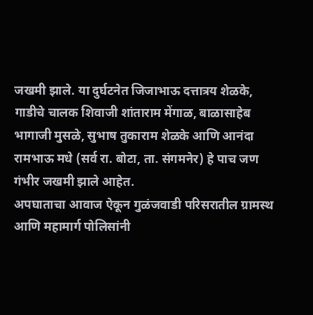जखमी झाले. या दुर्घटनेत जिजाभाऊ दत्तात्रय शेळके, गाडीचे चालक शिवाजी शांताराम मेंगाळ, बाळासाहेब भागाजी मुसळे, सुभाष तुकाराम शेळके आणि आनंदा रामभाऊ मधे (सर्व रा. बोटा, ता. संगमनेर) हे पाच जण गंभीर जखमी झाले आहेत.
अपघाताचा आवाज ऐकून गुळंजवाडी परिसरातील ग्रामस्थ आणि महामार्ग पोलिसांनी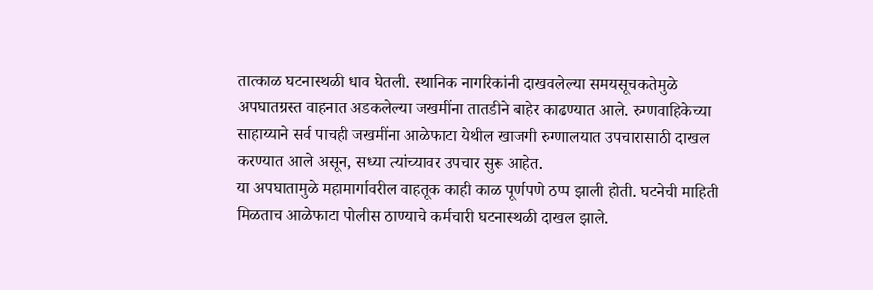तात्काळ घटनास्थळी धाव घेतली. स्थानिक नागरिकांनी दाखवलेल्या समयसूचकतेमुळे अपघातग्रस्त वाहनात अडकलेल्या जखमींना तातडीने बाहेर काढण्यात आले. रुग्णवाहिकेच्या साहाय्याने सर्व पाचही जखमींना आळेफाटा येथील खाजगी रुग्णालयात उपचारासाठी दाखल करण्यात आले असून, सध्या त्यांच्यावर उपचार सुरू आहेत.
या अपघातामुळे महामार्गावरील वाहतूक काही काळ पूर्णपणे ठप्प झाली होती. घटनेची माहिती मिळताच आळेफाटा पोलीस ठाण्याचे कर्मचारी घटनास्थळी दाखल झाले.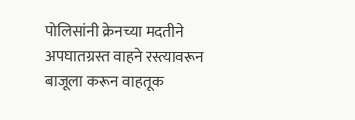पोलिसांनी क्रेनच्या मदतीने अपघातग्रस्त वाहने रस्त्यावरून बाजूला करून वाहतूक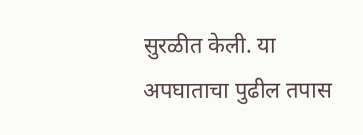सुरळीत केली. या अपघाताचा पुढील तपास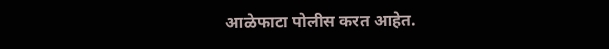आळेफाटा पोलीस करत आहेत.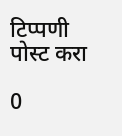टिप्पणी पोस्ट करा

0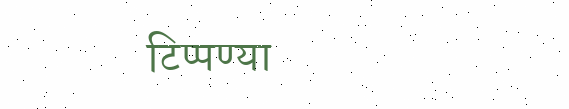टिप्पण्या